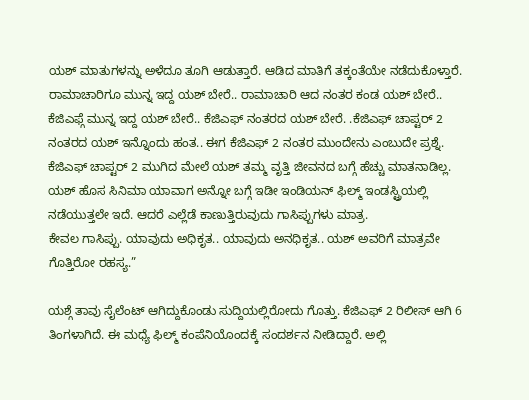ಯಶ್ ಮಾತುಗಳನ್ನು ಅಳೆದೂ ತೂಗಿ ಆಡುತ್ತಾರೆ. ಆಡಿದ ಮಾತಿಗೆ ತಕ್ಕಂತೆಯೇ ನಡೆದುಕೊಳ್ತಾರೆ. ರಾಮಾಚಾರಿಗೂ ಮುನ್ನ ಇದ್ದ ಯಶ್ ಬೇರೆ.. ರಾಮಾಚಾರಿ ಆದ ನಂತರ ಕಂಡ ಯಶ್ ಬೇರೆ.. ಕೆಜಿಎಫ್ಗೆ ಮುನ್ನ ಇದ್ದ ಯಶ್ ಬೇರೆ.. ಕೆಜಿಎಫ್ ನಂತರದ ಯಶ್ ಬೇರೆ. .ಕೆಜಿಎಫ್ ಚಾಪ್ಟರ್ 2 ನಂತರದ ಯಶ್ ಇನ್ನೊಂದು ಹಂತ.. ಈಗ ಕೆಜಿಎಫ್ 2 ನಂತರ ಮುಂದೇನು ಎಂಬುದೇ ಪ್ರಶ್ನೆ. ಕೆಜಿಎಫ್ ಚಾಪ್ಟರ್ 2 ಮುಗಿದ ಮೇಲೆ ಯಶ್ ತಮ್ಮ ವೃತ್ತಿ ಜೀವನದ ಬಗ್ಗೆ ಹೆಚ್ಚು ಮಾತನಾಡಿಲ್ಲ. ಯಶ್ ಹೊಸ ಸಿನಿಮಾ ಯಾವಾಗ ಅನ್ನೋ ಬಗ್ಗೆ ಇಡೀ ಇಂಡಿಯನ್ ಫಿಲ್ಮ್ ಇಂಡಸ್ಟ್ರಿಯಲ್ಲಿ ನಡೆಯುತ್ತಲೇ ಇದೆ. ಆದರೆ ಎಲ್ಲೆಡೆ ಕಾಣುತ್ತಿರುವುದು ಗಾಸಿಪ್ಪುಗಳು ಮಾತ್ರ.
ಕೇವಲ ಗಾಸಿಪ್ಪು. ಯಾವುದು ಅಧಿಕೃತ.. ಯಾವುದು ಅನಧಿಕೃತ.. ಯಶ್ ಅವರಿಗೆ ಮಾತ್ರವೇ ಗೊತ್ತಿರೋ ರಹಸ್ಯ.”

ಯಶ್ಗೆ ತಾವು ಸೈಲೆಂಟ್ ಆಗಿದ್ದುಕೊಂಡು ಸುದ್ದಿಯಲ್ಲಿರೋದು ಗೊತ್ತು. ಕೆಜಿಎಫ್ 2 ರಿಲೀಸ್ ಆಗಿ 6 ತಿಂಗಳಾಗಿದೆ. ಈ ಮಧ್ಯೆ ಫಿಲ್ಮ್ ಕಂಪೆನಿಯೊಂದಕ್ಕೆ ಸಂದರ್ಶನ ನೀಡಿದ್ದಾರೆ. ಅಲ್ಲಿ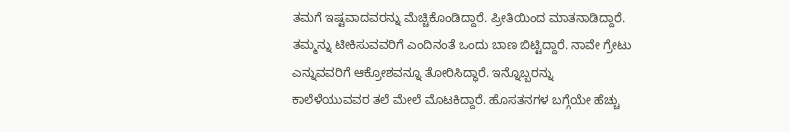ತಮಗೆ ಇಷ್ಟವಾದವರನ್ನು ಮೆಚ್ಚಿಕೊಂಡಿದ್ದಾರೆ. ಪ್ರೀತಿಯಿಂದ ಮಾತನಾಡಿದ್ದಾರೆ. ತಮ್ಮನ್ನು ಟೀಕಿಸುವವರಿಗೆ ಎಂದಿನಂತೆ ಒಂದು ಬಾಣ ಬಿಟ್ಟಿದ್ದಾರೆ. ನಾವೇ ಗ್ರೇಟು ಎನ್ನುವವರಿಗೆ ಆಕ್ರೋಶವನ್ನೂ ತೋರಿಸಿದ್ಧಾರೆ. ಇನ್ನೊಬ್ಬರನ್ನು ಕಾಲೆಳೆಯುವವರ ತಲೆ ಮೇಲೆ ಮೊಟಕಿದ್ದಾರೆ. ಹೊಸತನಗಳ ಬಗ್ಗೆಯೇ ಹೆಚ್ಚು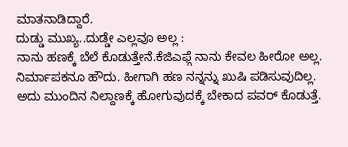ಮಾತನಾಡಿದ್ದಾರೆ.
ದುಡ್ಡು ಮುಖ್ಯ..ದುಡ್ಡೇ ಎಲ್ಲವೂ ಅಲ್ಲ :
ನಾನು ಹಣಕ್ಕೆ ಬೆಲೆ ಕೊಡುತ್ತೇನೆ.ಕೆಜಿಎಫ್ಗೆ ನಾನು ಕೇವಲ ಹೀರೋ ಅಲ್ಲ. ನಿರ್ಮಾಪಕನೂ ಹೌದು. ಹೀಗಾಗಿ ಹಣ ನನ್ನನ್ನು ಖುಷಿ ಪಡಿಸುವುದಿಲ್ಲ. ಅದು ಮುಂದಿನ ನಿಲ್ದಾಣಕ್ಕೆ ಹೋಗುವುದಕ್ಕೆ ಬೇಕಾದ ಪವರ್ ಕೊಡುತ್ತೆ.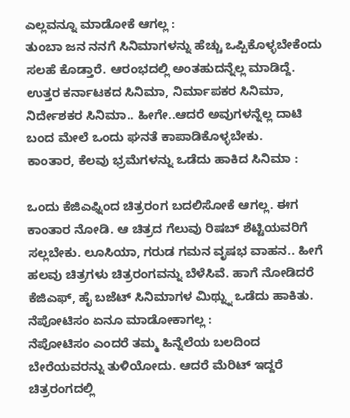ಎಲ್ಲವನ್ನೂ ಮಾಡೋಕೆ ಆಗಲ್ಲ :
ತುಂಬಾ ಜನ ನನಗೆ ಸಿನಿಮಾಗಳನ್ನು ಹೆಚ್ಚು ಒಪ್ಪಿಕೊಳ್ಳಬೇಕೆಂದು ಸಲಹೆ ಕೊಡ್ತಾರೆ. ಆರಂಭದಲ್ಲಿ ಅಂತಹುದನ್ನೆಲ್ಲ ಮಾಡಿದ್ದೆ. ಉತ್ತರ ಕರ್ನಾಟಕದ ಸಿನಿಮಾ, ನಿರ್ಮಾಪಕರ ಸಿನಿಮಾ, ನಿರ್ದೇಶಕರ ಸಿನಿಮಾ.. ಹೀಗೇ..ಆದರೆ ಅವುಗಳನ್ನೆಲ್ಲ ದಾಟಿ ಬಂದ ಮೇಲೆ ಒಂದು ಘನತೆ ಕಾಪಾಡಿಕೊಳ್ಳಬೇಕು.
ಕಾಂತಾರ, ಕೆಲವು ಭ್ರಮೆಗಳನ್ನು ಒಡೆದು ಹಾಕಿದ ಸಿನಿಮಾ :

ಒಂದು ಕೆಜಿಎಫ್ನಿಂದ ಚಿತ್ರರಂಗ ಬದಲಿಸೋಕೆ ಆಗಲ್ಲ. ಈಗ ಕಾಂತಾರ ನೋಡಿ. ಆ ಚಿತ್ರದ ಗೆಲುವು ರಿಷಬ್ ಶೆಟ್ಟಿಯವರಿಗೆ ಸಲ್ಲಬೇಕು. ಲೂಸಿಯಾ, ಗರುಡ ಗಮನ ವೃಷಭ ವಾಹನ.. ಹೀಗೆ ಹಲವು ಚಿತ್ರಗಳು ಚಿತ್ರರಂಗವನ್ನು ಬೆಳೆಸಿವೆ. ಹಾಗೆ ನೋಡಿದರೆ ಕೆಜಿಎಫ್, ಹೈ ಬಜೆಟ್ ಸಿನಿಮಾಗಳ ಮಿಥ್ನ್ನು ಒಡೆದು ಹಾಕಿತು.
ನೆಪೋಟಿಸಂ ಏನೂ ಮಾಡೋಕಾಗಲ್ಲ :
ನೆಪೋಟಿಸಂ ಎಂದರೆ ತಮ್ಮ ಹಿನ್ನೆಲೆಯ ಬಲದಿಂದ ಬೇರೆಯವರನ್ನು ತುಳಿಯೋದು. ಆದರೆ ಮೆರಿಟ್ ಇದ್ದರೆ ಚಿತ್ರರಂಗದಲ್ಲಿ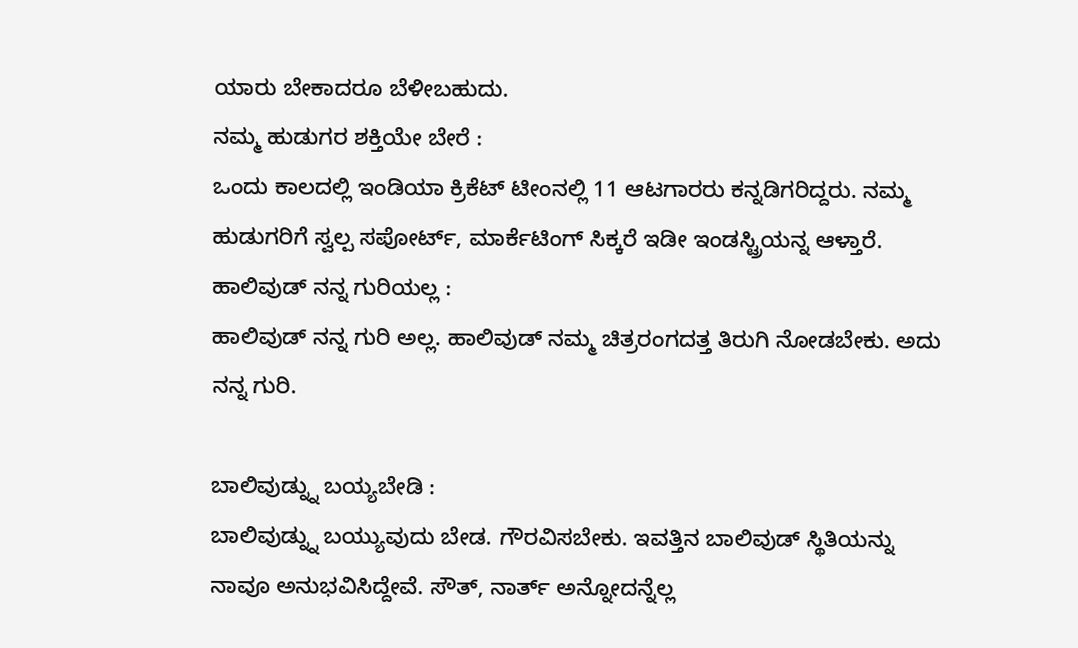ಯಾರು ಬೇಕಾದರೂ ಬೆಳೀಬಹುದು.
ನಮ್ಮ ಹುಡುಗರ ಶಕ್ತಿಯೇ ಬೇರೆ :
ಒಂದು ಕಾಲದಲ್ಲಿ ಇಂಡಿಯಾ ಕ್ರಿಕೆಟ್ ಟೀಂನಲ್ಲಿ 11 ಆಟಗಾರರು ಕನ್ನಡಿಗರಿದ್ದರು. ನಮ್ಮ ಹುಡುಗರಿಗೆ ಸ್ವಲ್ಪ ಸಪೋರ್ಟ್, ಮಾರ್ಕೆಟಿಂಗ್ ಸಿಕ್ಕರೆ ಇಡೀ ಇಂಡಸ್ಟ್ರಿಯನ್ನ ಆಳ್ತಾರೆ.
ಹಾಲಿವುಡ್ ನನ್ನ ಗುರಿಯಲ್ಲ :
ಹಾಲಿವುಡ್ ನನ್ನ ಗುರಿ ಅಲ್ಲ. ಹಾಲಿವುಡ್ ನಮ್ಮ ಚಿತ್ರರಂಗದತ್ತ ತಿರುಗಿ ನೋಡಬೇಕು. ಅದು ನನ್ನ ಗುರಿ.

ಬಾಲಿವುಡ್ನ್ನು ಬಯ್ಯಬೇಡಿ :
ಬಾಲಿವುಡ್ನ್ನು ಬಯ್ಯುವುದು ಬೇಡ. ಗೌರವಿಸಬೇಕು. ಇವತ್ತಿನ ಬಾಲಿವುಡ್ ಸ್ಥಿತಿಯನ್ನು ನಾವೂ ಅನುಭವಿಸಿದ್ದೇವೆ. ಸೌತ್, ನಾರ್ತ್ ಅನ್ನೋದನ್ನೆಲ್ಲ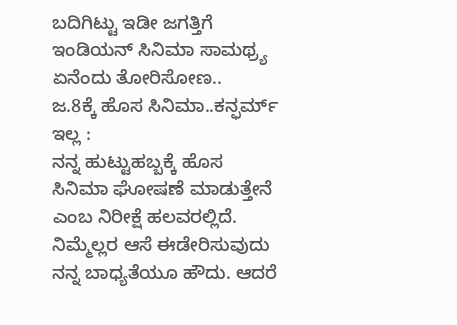ಬದಿಗಿಟ್ಟು ಇಡೀ ಜಗತ್ತಿಗೆ ಇಂಡಿಯನ್ ಸಿನಿಮಾ ಸಾಮಥ್ರ್ಯ ಏನೆಂದು ತೋರಿಸೋಣ..
ಜ.8ಕ್ಕೆ ಹೊಸ ಸಿನಿಮಾ..ಕನ್ಫರ್ಮ್ ಇಲ್ಲ :
ನನ್ನ ಹುಟ್ಟುಹಬ್ಬಕ್ಕೆ ಹೊಸ ಸಿನಿಮಾ ಘೋಷಣೆ ಮಾಡುತ್ತೇನೆ ಎಂಬ ನಿರೀಕ್ಷೆ ಹಲವರಲ್ಲಿದೆ. ನಿಮ್ಮೆಲ್ಲರ ಆಸೆ ಈಡೇರಿಸುವುದು ನನ್ನ ಬಾಧ್ಯತೆಯೂ ಹೌದು. ಆದರೆ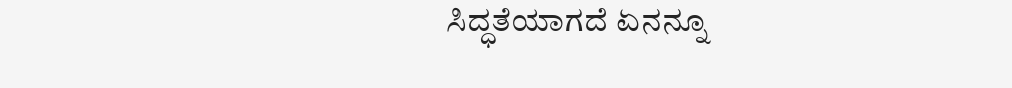ಸಿದ್ಧತೆಯಾಗದೆ ಏನನ್ನೂ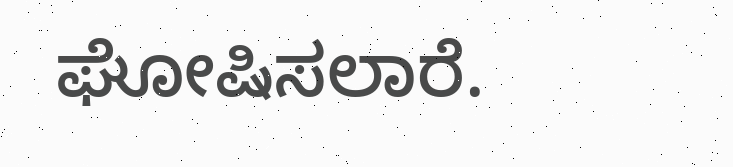ಘೋಷಿಸಲಾರೆ.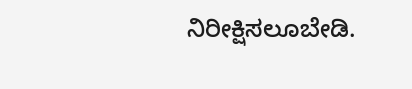ನಿರೀಕ್ಷಿಸಲೂಬೇಡಿ.